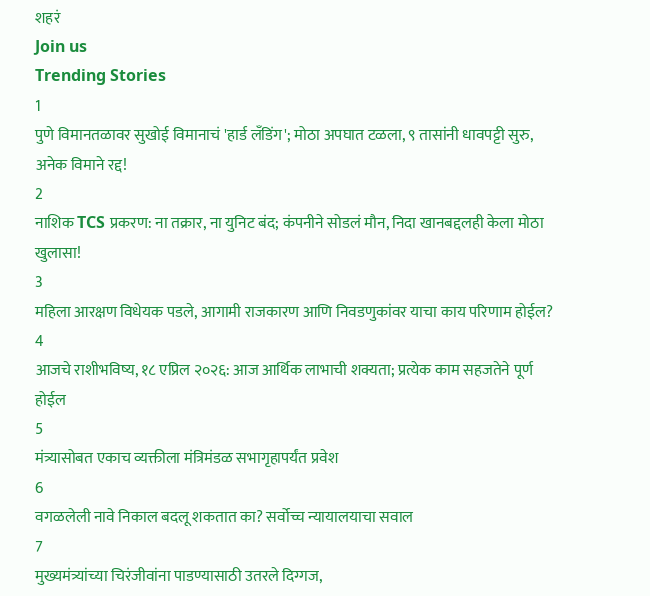शहरं
Join us
Trending Stories
1
पुणे विमानतळावर सुखोई विमानाचं 'हार्ड लँडिंग'; मोठा अपघात टळला, ९ तासांनी धावपट्टी सुरु, अनेक विमाने रद्द!
2
नाशिक TCS प्रकरण: ना तक्रार, ना युनिट बंद; कंपनीने सोडलं मौन, निदा खानबद्दलही केला मोठा खुलासा!
3
महिला आरक्षण विधेयक पडले, आगामी राजकारण आणि निवडणुकांवर याचा काय परिणाम होईल?
4
आजचे राशीभविष्य, १८ एप्रिल २०२६: आज आर्थिक लाभाची शक्यता; प्रत्येक काम सहजतेने पूर्ण होईल
5
मंत्र्यासोबत एकाच व्यक्तीला मंत्रिमंडळ सभागृहापर्यंत प्रवेश
6
वगळलेली नावे निकाल बदलू शकतात का? सर्वोच्च न्यायालयाचा सवाल
7
मुख्यमंत्र्यांच्या चिरंजीवांना पाडण्यासाठी उतरले दिग्गज,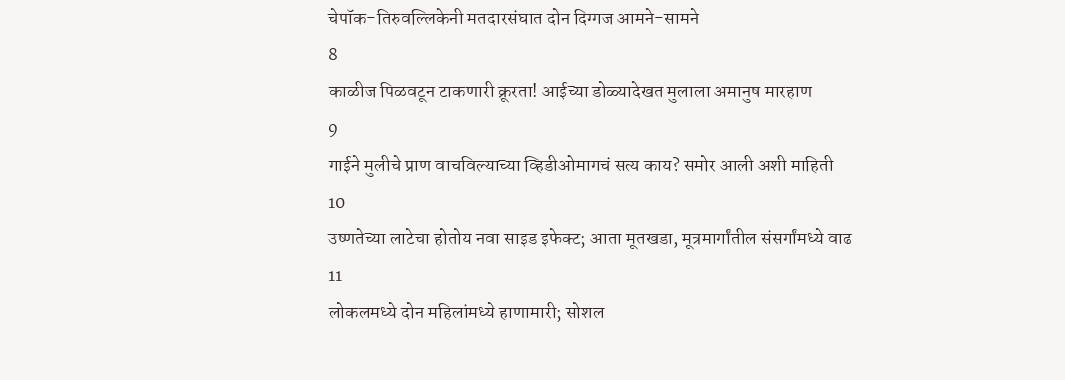चेपॉक-तिरुवल्लिकेनी मतदारसंघात दोन दिग्गज आमने-सामने
8
काळीज पिळवटून टाकणारी क्रूरता! आईच्या डोळ्यादेखत मुलाला अमानुष मारहाण
9
गाईने मुलीचे प्राण वाचविल्याच्या व्हिडीओमागचं सत्य काय? समोर आली अशी माहिती
10
उष्णतेच्या लाटेचा होतोय नवा साइड इफेक्ट; आता मूतखडा, मूत्रमार्गांतील संसर्गांमध्ये वाढ
11
लोकलमध्ये दोन महिलांमध्ये हाणामारी; सोशल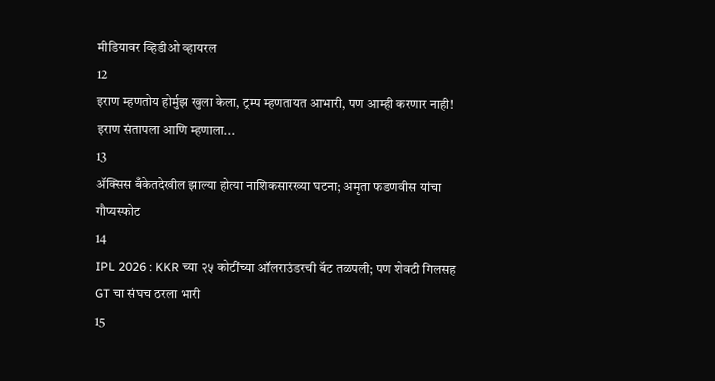मीडियावर व्हिडीओ व्हायरल
12
इराण म्हणतोय होर्मुझ खुला केला, ट्रम्प म्हणतायत आभारी, पण आम्ही करणार नाही! इराण संतापला आणि म्हणाला...
13
ॲक्सिस बँकेतदेखील झाल्या होत्या नाशिकसारख्या घटना; अमृता फडणवीस यांचा गौप्यस्फोट
14
IPL 2026 : KKR च्या २५ कोटींच्या ऑलराउंडरची बॅट तळपली; पण शेवटी गिलसह GT चा संघच ठरला भारी
15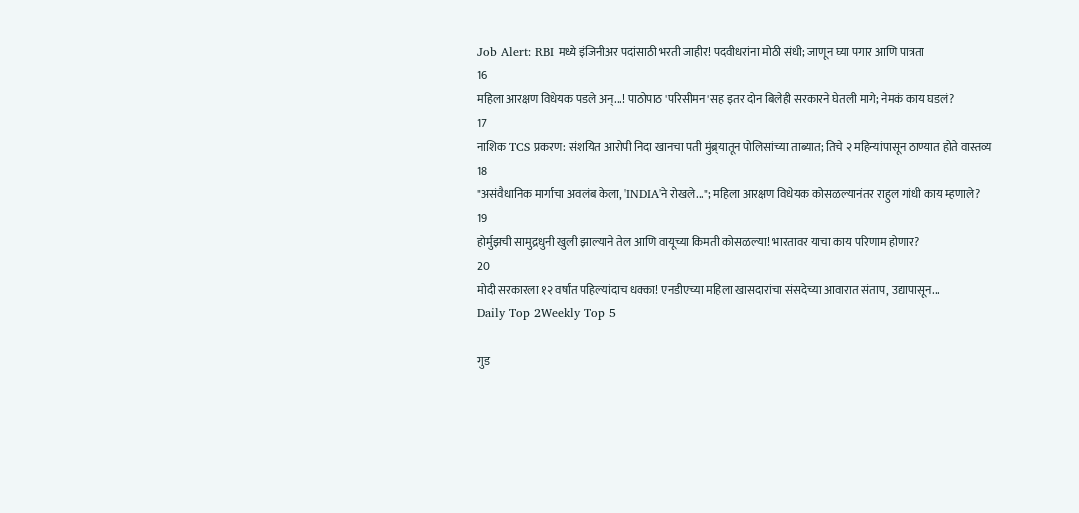Job Alert: RBI मध्ये इंजिनीअर पदांसाठी भरती जाहीर! पदवीधरांना मोठी संधी; जाणून घ्या पगार आणि पात्रता
16
महिला आरक्षण विधेयक पडले अन्...! पाठोपाठ 'परिसीमन'सह इतर दोन बिलेही सरकारने घेतली मागे; नेमकं काय घडलं?
17
नाशिक TCS प्रकरण: संशयित आरोपी निदा खानचा पती मुंब्र्यातून पोलिसांच्या ताब्यात; तिचे २ महिन्यांपासून ठाण्यात होते वास्तव्य
18
"असंवैधानिक मार्गाचा अवलंब केला, 'INDIA'ने रोखले..."; महिला आरक्षण विधेयक कोसळल्यानंतर राहुल गांधी काय म्हणाले?
19
होर्मुझची सामुद्रधुनी खुली झाल्याने तेल आणि वायूच्या किमती कोसळल्या! भारतावर याचा काय परिणाम होणार?
20
मोदी सरकारला १२ वर्षांत पहिल्यांदाच धक्का! एनडीएच्या महिला खासदारांचा संसदेच्या आवारात संताप, उद्यापासून...
Daily Top 2Weekly Top 5

गुड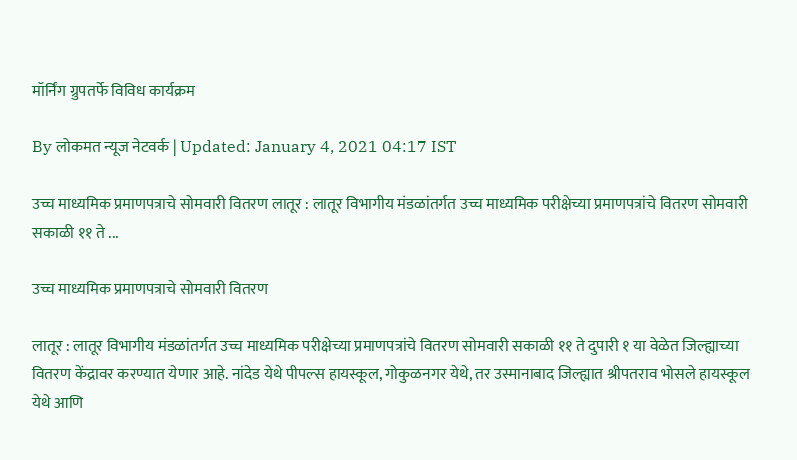मॉर्निंग ग्रुपतर्फे विविध कार्यक्रम

By लोकमत न्यूज नेटवर्क | Updated: January 4, 2021 04:17 IST

उच्च माध्यमिक प्रमाणपत्राचे सोमवारी वितरण लातूर : लातूर विभागीय मंडळांतर्गत उच्च माध्यमिक परीक्षेच्या प्रमाणपत्रांचे वितरण सोमवारी सकाळी ११ ते ...

उच्च माध्यमिक प्रमाणपत्राचे सोमवारी वितरण

लातूर : लातूर विभागीय मंडळांतर्गत उच्च माध्यमिक परीक्षेच्या प्रमाणपत्रांचे वितरण सोमवारी सकाळी ११ ते दुपारी १ या वेळेत जिल्ह्याच्या वितरण केंद्रावर करण्यात येणार आहे. नांदेड येथे पीपल्स हायस्कूल, गोकुळनगर येथे, तर उस्मानाबाद जिल्ह्यात श्रीपतराव भोसले हायस्कूल येथे आणि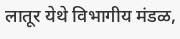लातूर येथे विभागीय मंडळ,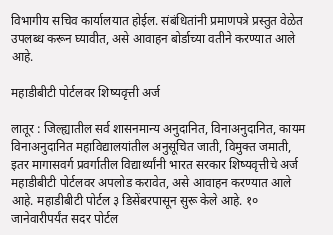विभागीय सचिव कार्यालयात होईल. संबंधितांनी प्रमाणपत्रे प्रस्तुत वेळेत उपलब्ध करून घ्यावीत, असे आवाहन बोर्डाच्या वतीने करण्यात आले आहे.

महाडीबीटी पोर्टलवर शिष्यवृत्ती अर्ज

लातूर : जिल्ह्यातील सर्व शासनमान्य अनुदानित, विनाअनुदानित, कायम विनाअनुदानित महाविद्यालयांतील अनुसूचित जाती, विमुक्त जमाती, इतर मागासवर्ग प्रवर्गातील विद्यार्थ्यांनी भारत सरकार शिष्यवृत्तीचे अर्ज महाडीबीटी पोर्टलवर अपलोड करावेत, असे आवाहन करण्यात आले आहे. महाडीबीटी पोर्टल ३ डिसेंबरपासून सुरू केले आहे. १० जानेवारीपर्यंत सदर पोर्टल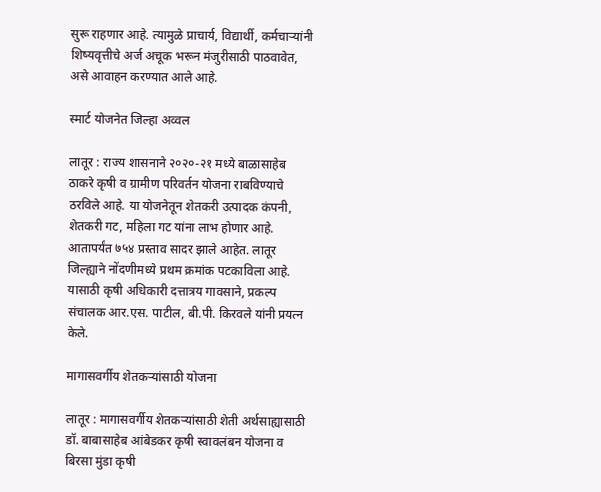सुरू राहणार आहे. त्यामुळे प्राचार्य, विद्यार्थी, कर्मचाऱ्यांनी शिष्यवृत्तीचे अर्ज अचूक भरून मंजुरीसाठी पाठवावेत, असे आवाहन करण्यात आले आहे.

स्मार्ट योजनेत जिल्हा अव्वल

लातूर : राज्य शासनाने २०२०-२१ मध्ये बाळासाहेब ठाकरे कृषी व ग्रामीण परिवर्तन योजना राबविण्याचे ठरविले आहे. या योजनेतून शेतकरी उत्पादक कंपनी, शेतकरी गट, महिला गट यांना लाभ होणार आहे. आतापर्यंत ७५४ प्रस्ताव सादर झाले आहेत. लातूर जिल्ह्याने नोंदणीमध्ये प्रथम क्रमांक पटकाविला आहे. यासाठी कृषी अधिकारी दत्तात्रय गावसाने, प्रकल्प संचालक आर.एस. पाटील, बी.पी. किरवले यांनी प्रयत्न केले.

मागासवर्गीय शेतकऱ्यांसाठी योजना

लातूर : मागासवर्गीय शेतकऱ्यांसाठी शेती अर्थसाह्यासाठी डॉ. बाबासाहेब आंबेडकर कृषी स्वावलंबन योजना व बिरसा मुंडा कृषी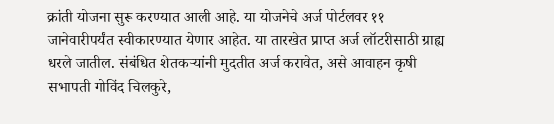क्रांती योजना सुरू करण्यात आली आहे. या योजनेचे अर्ज पोर्टलवर ११ जानेवारीपर्यंत स्वीकारण्यात येणार आहेत. या तारखेत प्राप्त अर्ज लॉटरीसाठी ग्राह्य धरले जातील. संबंधित शेतकऱ्यांनी मुदतीत अर्ज करावेत, असे आवाहन कृषी सभापती गोविंद चिलकुरे,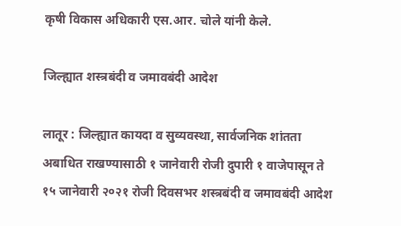कृषी विकास अधिकारी एस.आर. चोले यांनी केले.

जिल्ह्यात शस्त्रबंदी व जमावबंदी आदेश

लातूर : जिल्ह्यात कायदा व सुव्यवस्था, सार्वजनिक शांतता अबाधित राखण्यासाठी १ जानेवारी रोजी दुपारी १ वाजेपासून ते १५ जानेवारी २०२१ रोजी दिवसभर शस्त्रबंदी व जमावबंदी आदेश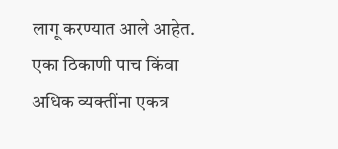लागू करण्यात आले आहेत. एका ठिकाणी पाच किंवा अधिक व्यक्तींना एकत्र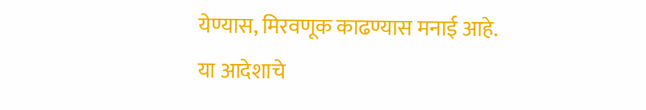येण्यास, मिरवणूक काढण्यास मनाई आहे. या आदेशाचे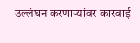उल्लंघन करणाऱ्यांवर कारवाई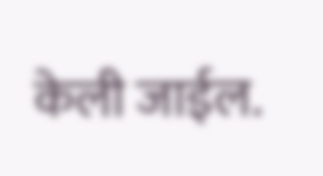केली जाईल.